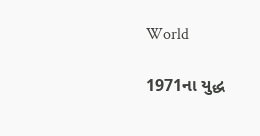World

1971ના યુદ્ધ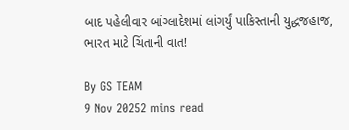બાદ પહેલીવાર બાંગ્લાદેશમાં લાંગર્યું પાકિસ્તાની યુદ્ધજહાજ, ભારત માટે ચિંતાની વાત!

By GS TEAM
9 Nov 20252 mins read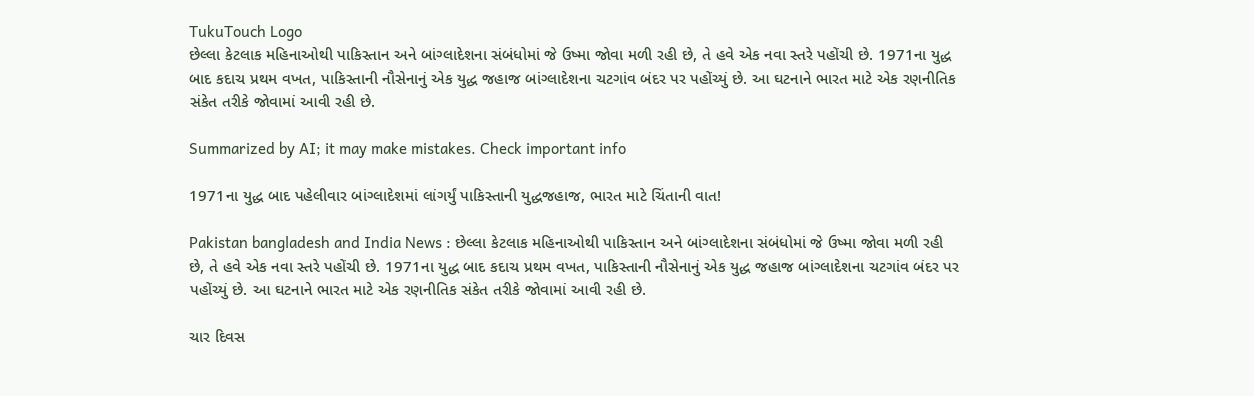TukuTouch Logo
છેલ્લા કેટલાક મહિનાઓથી પાકિસ્તાન અને બાંગ્લાદેશના સંબંધોમાં જે ઉષ્મા જોવા મળી રહી છે, તે હવે એક નવા સ્તરે પહોંચી છે. 1971ના યુદ્ધ બાદ કદાચ પ્રથમ વખત, પાકિસ્તાની નૌસેનાનું એક યુદ્ધ જહાજ બાંગ્લાદેશના ચટગાંવ બંદર પર પહોંચ્યું છે. આ ઘટનાને ભારત માટે એક રણનીતિક સંકેત તરીકે જોવામાં આવી રહી છે.

Summarized by AI; it may make mistakes. Check important info

1971ના યુદ્ધ બાદ પહેલીવાર બાંગ્લાદેશમાં લાંગર્યું પાકિસ્તાની યુદ્ધજહાજ, ભારત માટે ચિંતાની વાત!

Pakistan bangladesh and India News : છેલ્લા કેટલાક મહિનાઓથી પાકિસ્તાન અને બાંગ્લાદેશના સંબંધોમાં જે ઉષ્મા જોવા મળી રહી છે, તે હવે એક નવા સ્તરે પહોંચી છે. 1971ના યુદ્ધ બાદ કદાચ પ્રથમ વખત, પાકિસ્તાની નૌસેનાનું એક યુદ્ધ જહાજ બાંગ્લાદેશના ચટગાંવ બંદર પર પહોંચ્યું છે. આ ઘટનાને ભારત માટે એક રણનીતિક સંકેત તરીકે જોવામાં આવી રહી છે.

ચાર દિવસ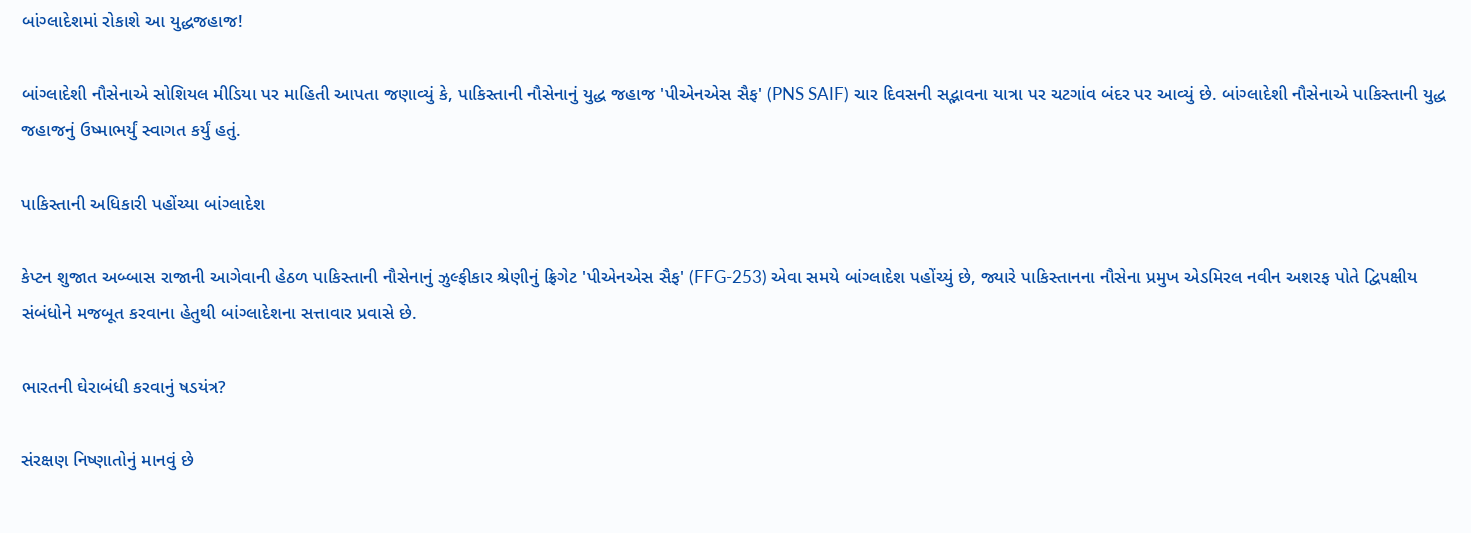બાંગ્લાદેશમાં રોકાશે આ યુદ્ધજહાજ!

બાંગ્લાદેશી નૌસેનાએ સોશિયલ મીડિયા પર માહિતી આપતા જણાવ્યું કે, પાકિસ્તાની નૌસેનાનું યુદ્ધ જહાજ 'પીએનએસ સૈફ' (PNS SAIF) ચાર દિવસની સદ્ભાવના યાત્રા પર ચટગાંવ બંદર પર આવ્યું છે. બાંગ્લાદેશી નૌસેનાએ પાકિસ્તાની યુદ્ધ જહાજનું ઉષ્માભર્યું સ્વાગત કર્યું હતું.

પાકિસ્તાની અધિકારી પહોંચ્યા બાંગ્લાદેશ

કેપ્ટન શુજાત અબ્બાસ રાજાની આગેવાની હેઠળ પાકિસ્તાની નૌસેનાનું ઝુલ્ફીકાર શ્રેણીનું ફ્રિગેટ 'પીએનએસ સૈફ' (FFG-253) એવા સમયે બાંગ્લાદેશ પહોંચ્યું છે, જ્યારે પાકિસ્તાનના નૌસેના પ્રમુખ એડમિરલ નવીન અશરફ પોતે દ્વિપક્ષીય સંબંધોને મજબૂત કરવાના હેતુથી બાંગ્લાદેશના સત્તાવાર પ્રવાસે છે.

ભારતની ઘેરાબંધી કરવાનું ષડયંત્ર?

સંરક્ષણ નિષ્ણાતોનું માનવું છે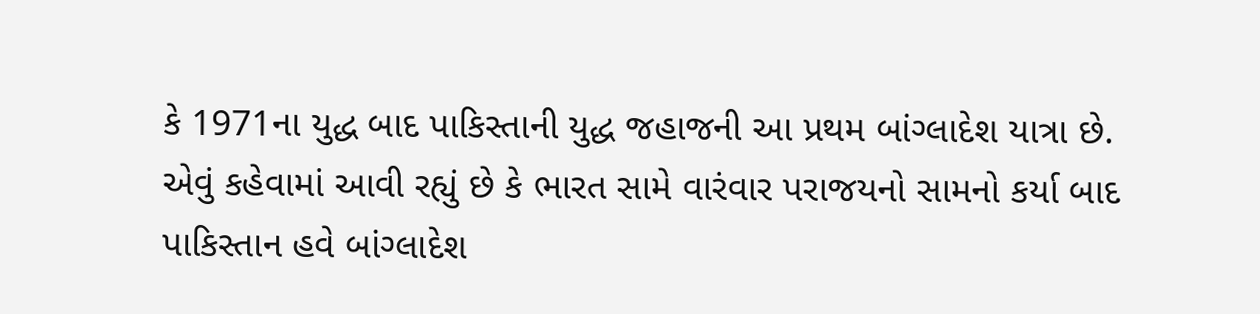કે 1971ના યુદ્ધ બાદ પાકિસ્તાની યુદ્ધ જહાજની આ પ્રથમ બાંગ્લાદેશ યાત્રા છે. એવું કહેવામાં આવી રહ્યું છે કે ભારત સામે વારંવાર પરાજયનો સામનો કર્યા બાદ પાકિસ્તાન હવે બાંગ્લાદેશ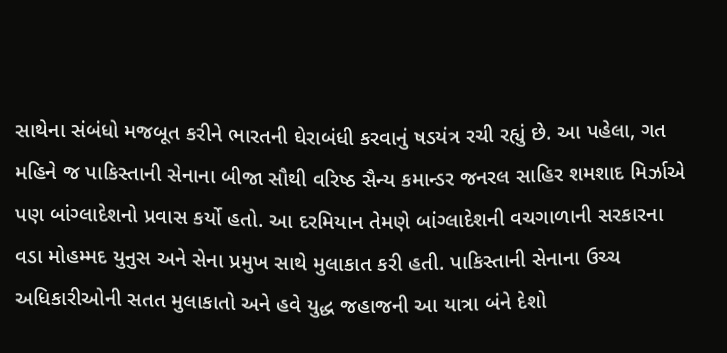સાથેના સંબંધો મજબૂત કરીને ભારતની ઘેરાબંધી કરવાનું ષડયંત્ર રચી રહ્યું છે. આ પહેલા, ગત મહિને જ પાકિસ્તાની સેનાના બીજા સૌથી વરિષ્ઠ સૈન્ય કમાન્ડર જનરલ સાહિર શમશાદ મિર્ઝાએ પણ બાંગ્લાદેશનો પ્રવાસ કર્યો હતો. આ દરમિયાન તેમણે બાંગ્લાદેશની વચગાળાની સરકારના વડા મોહમ્મદ યુનુસ અને સેના પ્રમુખ સાથે મુલાકાત કરી હતી. પાકિસ્તાની સેનાના ઉચ્ચ અધિકારીઓની સતત મુલાકાતો અને હવે યુદ્ધ જહાજની આ યાત્રા બંને દેશો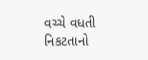વચ્ચે વધતી નિકટતાનો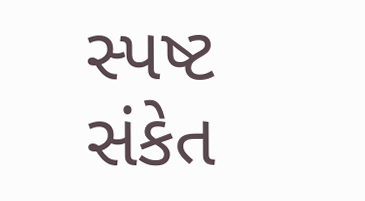સ્પષ્ટ સંકેત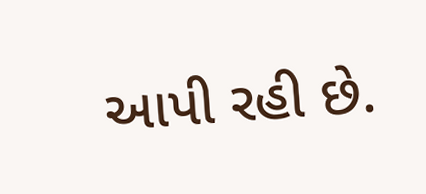આપી રહી છે.